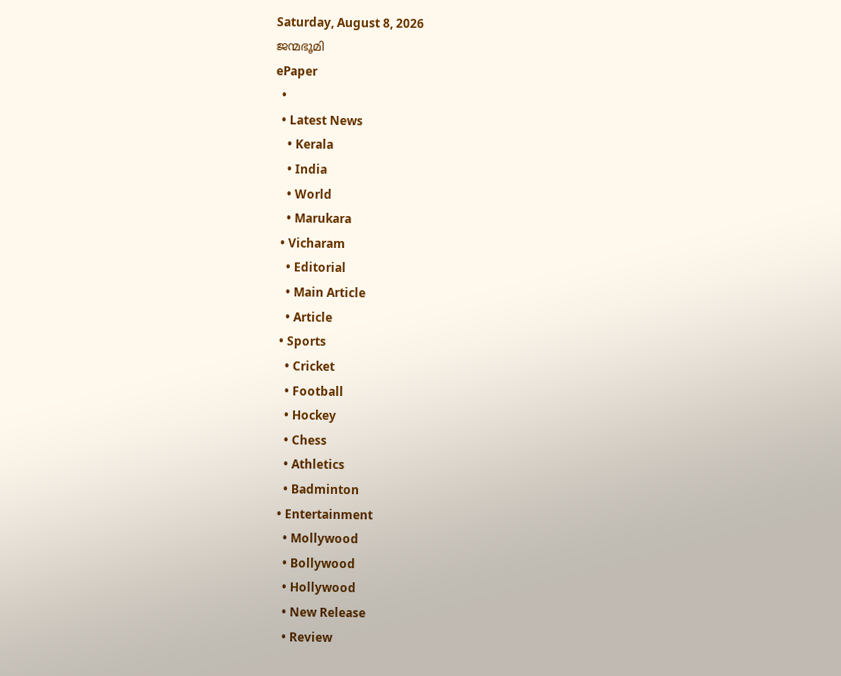Saturday, August 8, 2026
ജന്മഭൂമി
ePaper
  •
  • Latest News
    • Kerala
    • India
    • World
    • Marukara
  • Vicharam
    • Editorial
    • Main Article
    • Article
  • Sports
    • Cricket
    • Football
    • Hockey
    • Chess
    • Athletics
    • Badminton
  • Entertainment
    • Mollywood
    • Bollywood
    • Hollywood
    • New Release
    • Review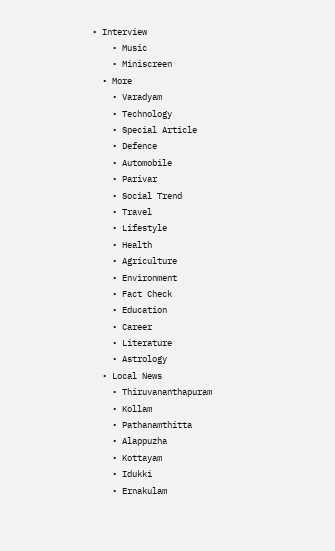• Interview
    • Music
    • Miniscreen
  • More
    • Varadyam
    • Technology
    • Special Article
    • Defence
    • Automobile
    • Parivar
    • Social Trend
    • Travel
    • Lifestyle
    • Health
    • Agriculture
    • Environment
    • Fact Check
    • Education
    • Career
    • Literature
    • Astrology
  • Local News
    • Thiruvananthapuram
    • Kollam
    • Pathanamthitta
    • Alappuzha
    • Kottayam
    • Idukki
    • Ernakulam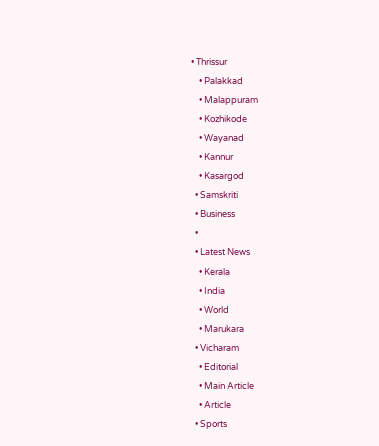• Thrissur
    • Palakkad
    • Malappuram
    • Kozhikode
    • Wayanad
    • Kannur
    • Kasargod
  • Samskriti
  • Business
  •
  • Latest News
    • Kerala
    • India
    • World
    • Marukara
  • Vicharam
    • Editorial
    • Main Article
    • Article
  • Sports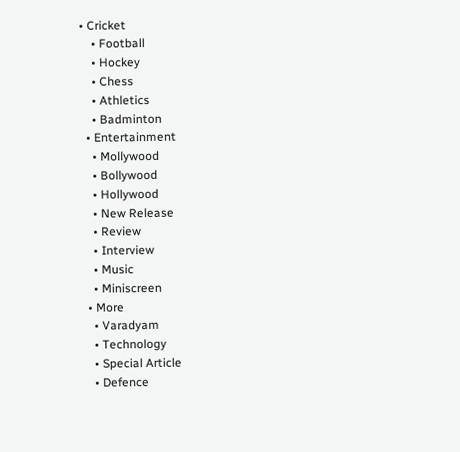• Cricket
    • Football
    • Hockey
    • Chess
    • Athletics
    • Badminton
  • Entertainment
    • Mollywood
    • Bollywood
    • Hollywood
    • New Release
    • Review
    • Interview
    • Music
    • Miniscreen
  • More
    • Varadyam
    • Technology
    • Special Article
    • Defence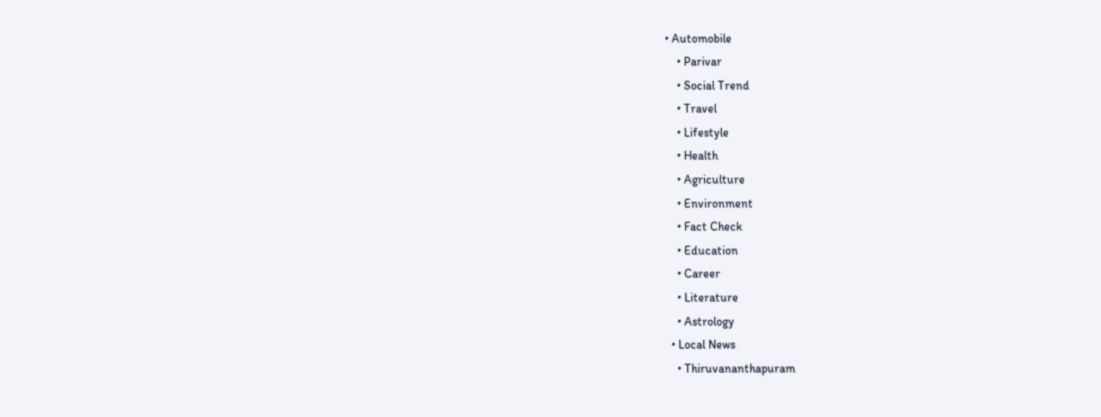• Automobile
    • Parivar
    • Social Trend
    • Travel
    • Lifestyle
    • Health
    • Agriculture
    • Environment
    • Fact Check
    • Education
    • Career
    • Literature
    • Astrology
  • Local News
    • Thiruvananthapuram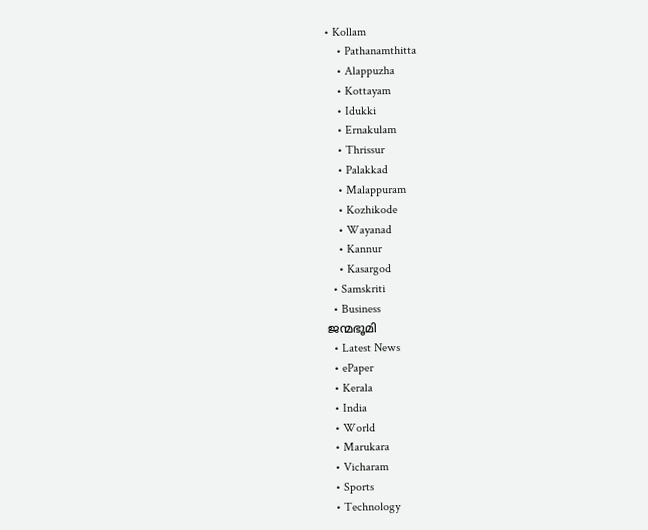• Kollam
    • Pathanamthitta
    • Alappuzha
    • Kottayam
    • Idukki
    • Ernakulam
    • Thrissur
    • Palakkad
    • Malappuram
    • Kozhikode
    • Wayanad
    • Kannur
    • Kasargod
  • Samskriti
  • Business
ജന്മഭൂമി
  • Latest News
  • ePaper
  • Kerala
  • India
  • World
  • Marukara
  • Vicharam
  • Sports
  • Technology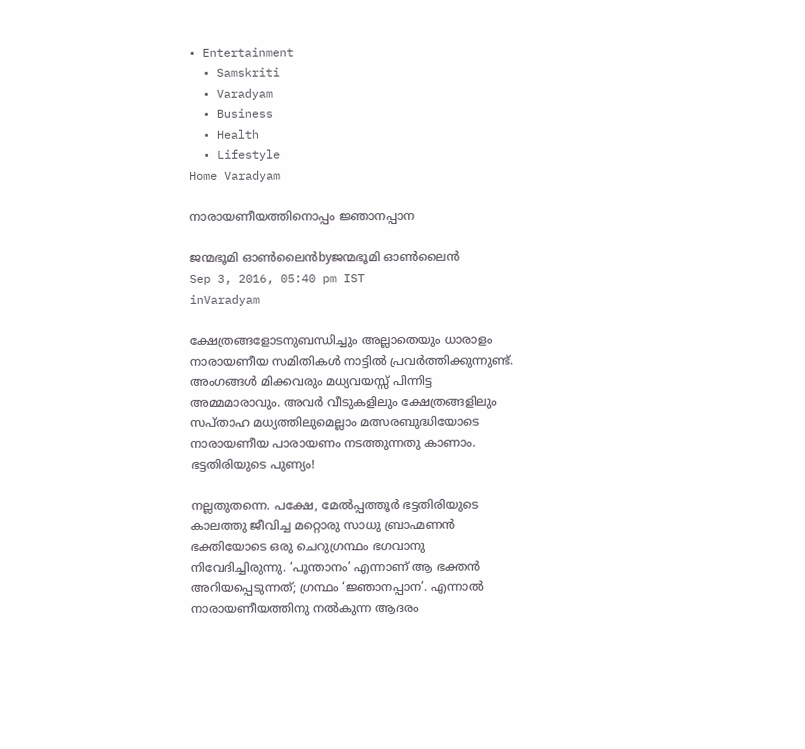• Entertainment
  • Samskriti
  • Varadyam
  • Business
  • Health
  • Lifestyle
Home Varadyam

നാരായണീയത്തിനൊപ്പം ജ്ഞാനപ്പാന

ജന്മഭൂമി ഓണ്‍ലൈന്‍byജന്മഭൂമി ഓണ്‍ലൈന്‍
Sep 3, 2016, 05:40 pm IST
inVaradyam

ക്ഷേത്രങ്ങളോടനുബന്ധിച്ചും അല്ലാതെയും ധാരാളം നാരായണീയ സമിതികള്‍ നാട്ടില്‍ പ്രവര്‍ത്തിക്കുന്നുണ്ട്. അംഗങ്ങള്‍ മിക്കവരും മധ്യവയസ്സ് പിന്നിട്ട അമ്മമാരാവും. അവര്‍ വീടുകളിലും ക്ഷേത്രങ്ങളിലും സപ്താഹ മധ്യത്തിലുമെല്ലാം മത്സരബുദ്ധിയോടെ നാരായണീയ പാരായണം നടത്തുന്നതു കാണാം. ഭട്ടതിരിയുടെ പുണ്യം!

നല്ലതുതന്നെ. പക്ഷേ, മേല്‍പ്പത്തൂര്‍ ഭട്ടതിരിയുടെ കാലത്തു ജീവിച്ച മറ്റൊരു സാധു ബ്രാഹ്മണന്‍ ഭക്തിയോടെ ഒരു ചെറുഗ്രന്ഥം ഭഗവാനു നിവേദിച്ചിരുന്നു. ‘പൂന്താനം’ എന്നാണ് ആ ഭക്തന്‍ അറിയപ്പെടുന്നത്; ഗ്രന്ഥം ‘ജ്ഞാനപ്പാന’. എന്നാല്‍ നാരായണീയത്തിനു നല്‍കുന്ന ആദരം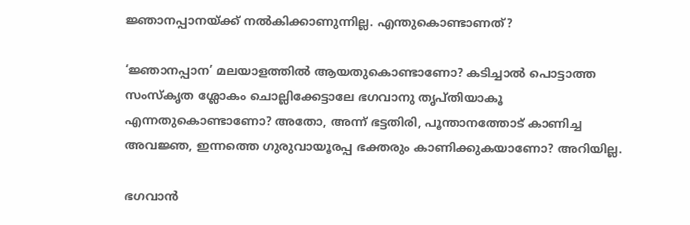ജ്ഞാനപ്പാനയ്‌ക്ക് നല്‍കിക്കാണുന്നില്ല. എന്തുകൊണ്ടാണത്?

‘ജ്ഞാനപ്പാന’ മലയാളത്തില്‍ ആയതുകൊണ്ടാണോ? കടിച്ചാല്‍ പൊട്ടാത്ത സംസ്‌കൃത ശ്ലോകം ചൊല്ലിക്കേട്ടാലേ ഭഗവാനു തൃപ്തിയാകൂ എന്നതുകൊണ്ടാണോ? അതോ, അന്ന് ഭട്ടതിരി, പൂന്താനത്തോട് കാണിച്ച അവജ്ഞ, ഇന്നത്തെ ഗുരുവായൂരപ്പ ഭക്തരും കാണിക്കുകയാണോ? അറിയില്ല.

ഭഗവാന്‍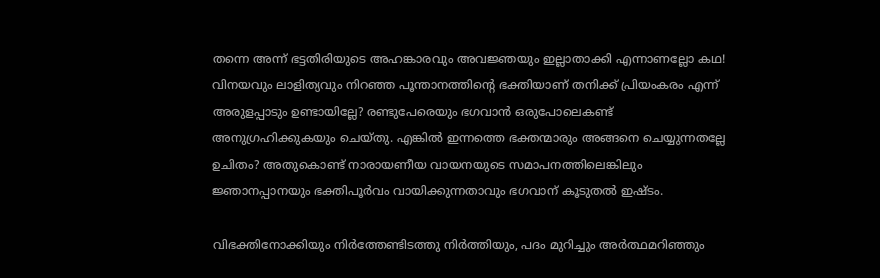തന്നെ അന്ന് ഭട്ടതിരിയുടെ അഹങ്കാരവും അവജ്ഞയും ഇല്ലാതാക്കി എന്നാണല്ലോ കഥ! വിനയവും ലാളിത്യവും നിറഞ്ഞ പൂന്താനത്തിന്റെ ഭക്തിയാണ് തനിക്ക് പ്രിയംകരം എന്ന് അരുളപ്പാടും ഉണ്ടായില്ലേ? രണ്ടുപേരെയും ഭഗവാന്‍ ഒരുപോലെകണ്ട് അനുഗ്രഹിക്കുകയും ചെയ്തു. എങ്കില്‍ ഇന്നത്തെ ഭക്തന്മാരും അങ്ങനെ ചെയ്യുന്നതല്ലേ ഉചിതം? അതുകൊണ്ട് നാരായണീയ വായനയുടെ സമാപനത്തിലെങ്കിലും ജ്ഞാനപ്പാനയും ഭക്തിപൂര്‍വം വായിക്കുന്നതാവും ഭഗവാന് കൂടുതല്‍ ഇഷ്ടം.

വിഭക്തിനോക്കിയും നിര്‍ത്തേണ്ടിടത്തു നിര്‍ത്തിയും, പദം മുറിച്ചും അര്‍ത്ഥമറിഞ്ഞും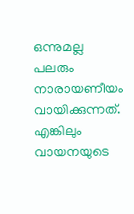ഒന്നുമല്ല പലരും നാരായണീയം വായിക്കുന്നത്. എങ്കിലും വായനയുടെ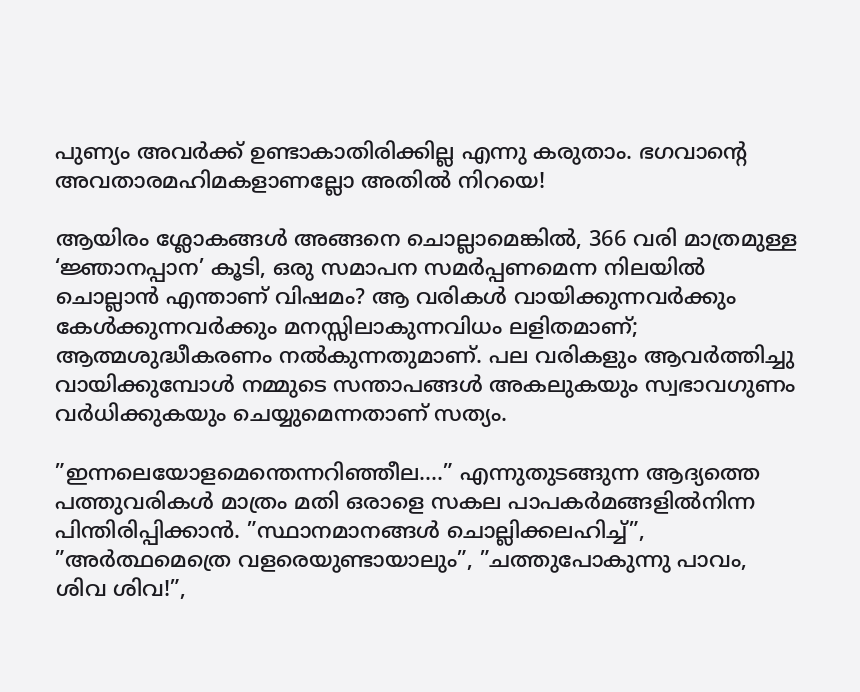പുണ്യം അവര്‍ക്ക് ഉണ്ടാകാതിരിക്കില്ല എന്നു കരുതാം. ഭഗവാന്റെ അവതാരമഹിമകളാണല്ലോ അതില്‍ നിറയെ!

ആയിരം ശ്ലോകങ്ങള്‍ അങ്ങനെ ചൊല്ലാമെങ്കില്‍, 366 വരി മാത്രമുള്ള ‘ജ്ഞാനപ്പാന’ കൂടി, ഒരു സമാപന സമര്‍പ്പണമെന്ന നിലയില്‍ ചൊല്ലാന്‍ എന്താണ് വിഷമം? ആ വരികള്‍ വായിക്കുന്നവര്‍ക്കും കേള്‍ക്കുന്നവര്‍ക്കും മനസ്സിലാകുന്നവിധം ലളിതമാണ്; ആത്മശുദ്ധീകരണം നല്‍കുന്നതുമാണ്. പല വരികളും ആവര്‍ത്തിച്ചു വായിക്കുമ്പോള്‍ നമ്മുടെ സന്താപങ്ങള്‍ അകലുകയും സ്വഭാവഗുണം വര്‍ധിക്കുകയും ചെയ്യുമെന്നതാണ് സത്യം.

”ഇന്നലെയോളമെന്തെന്നറിഞ്ഞീല….” എന്നുതുടങ്ങുന്ന ആദ്യത്തെ പത്തുവരികള്‍ മാത്രം മതി ഒരാളെ സകല പാപകര്‍മങ്ങളില്‍നിന്ന പിന്തിരിപ്പിക്കാന്‍. ”സ്ഥാനമാനങ്ങള്‍ ചൊല്ലിക്കലഹിച്ച്”, ”അര്‍ത്ഥമെത്രെ വളരെയുണ്ടായാലും”, ”ചത്തുപോകുന്നു പാവം, ശിവ ശിവ!”,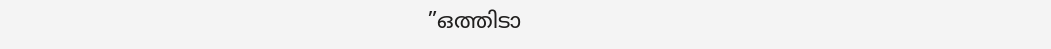”ഒത്തിടാ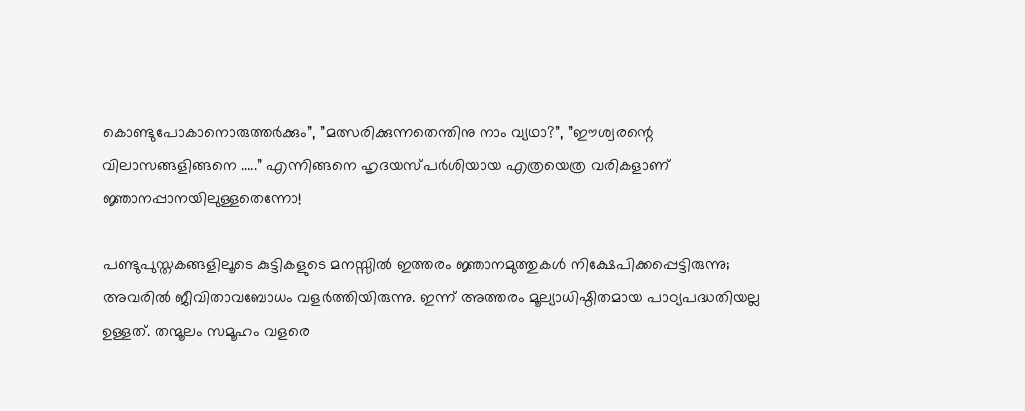കൊണ്ടുപോകാനൊരുത്തര്‍ക്കും”, ”മത്സരിക്കുന്നതെന്തിനു നാം വ്യഥാ?”, ”ഈശ്വരന്റെ വിലാസങ്ങളിങ്ങനെ …..” എന്നിങ്ങനെ ഹൃദയസ്പര്‍ശിയായ എത്രയെത്ര വരികളാണ് ജ്ഞാനപ്പാനയിലുള്ളതെന്നോ!

പണ്ടുപുസ്തകങ്ങളിലൂടെ കുട്ടികളുടെ മനസ്സില്‍ ഇത്തരം ജ്ഞാനമുത്തുകള്‍ നിക്ഷേപിക്കപ്പെട്ടിരുന്നു; അവരില്‍ ജീവിതാവബോധം വളര്‍ത്തിയിരുന്നു. ഇന്ന് അത്തരം മൂല്യാധിഷ്ഠിതമായ പാഠ്യപദ്ധതിയല്ല ഉള്ളത്. തന്മൂലം സമൂഹം വളരെ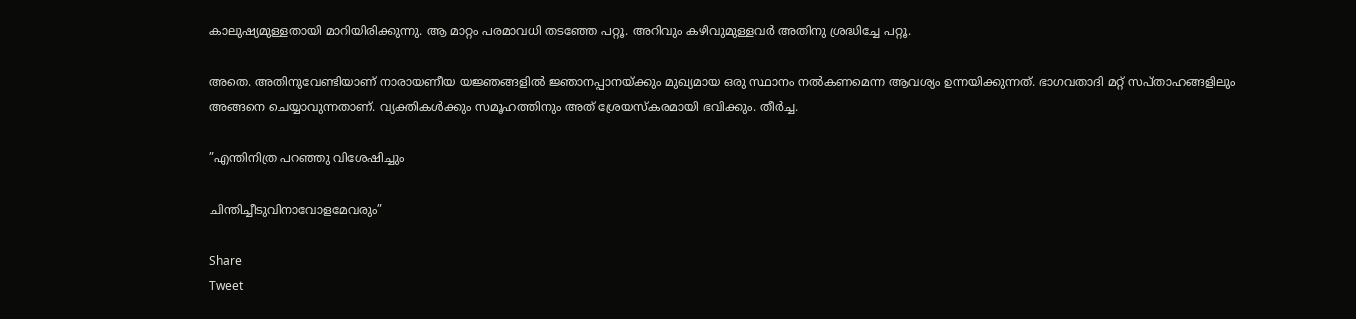കാലുഷ്യമുള്ളതായി മാറിയിരിക്കുന്നു. ആ മാറ്റം പരമാവധി തടഞ്ഞേ പറ്റൂ. അറിവും കഴിവുമുള്ളവര്‍ അതിനു ശ്രദ്ധിച്ചേ പറ്റൂ.

അതെ. അതിനുവേണ്ടിയാണ് നാരായണീയ യജ്ഞങ്ങളില്‍ ജ്ഞാനപ്പാനയ്‌ക്കും മുഖ്യമായ ഒരു സ്ഥാനം നല്‍കണമെന്ന ആവശ്യം ഉന്നയിക്കുന്നത്. ഭാഗവതാദി മറ്റ് സപ്താഹങ്ങളിലും അങ്ങനെ ചെയ്യാവുന്നതാണ്. വ്യക്തികള്‍ക്കും സമൂഹത്തിനും അത് ശ്രേയസ്‌കരമായി ഭവിക്കും. തീര്‍ച്ച.

”എന്തിനിത്ര പറഞ്ഞു വിശേഷിച്ചും

ചിന്തിച്ചീടുവിനാവോളമേവരും”

Share
Tweet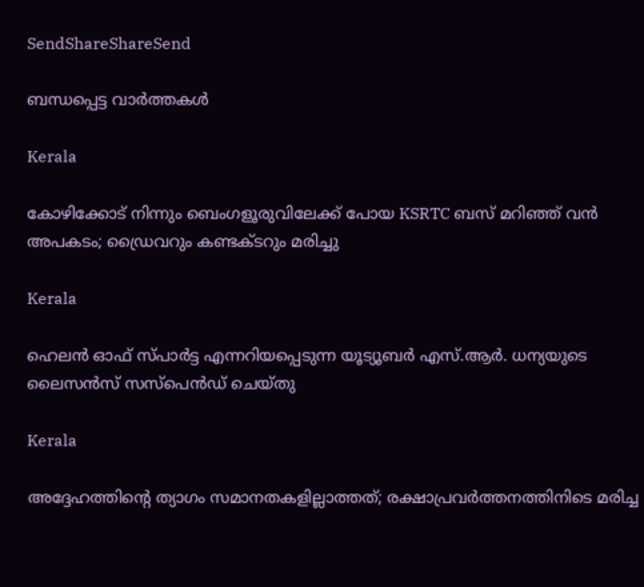SendShareShareSend

ബന്ധപ്പെട്ട വാര്‍ത്തകള്‍

Kerala

കോഴിക്കോട് നിന്നും ബെംഗളൂരുവിലേക്ക് പോയ KSRTC ബസ് മറിഞ്ഞ് വൻ അപകടം; ഡ്രൈവറും കണ്ടക്ടറും മരിച്ചു

Kerala

ഹെലൻ ഓഫ് സ്പാർട്ട എന്നറിയപ്പെടുന്ന യൂട്യൂബർ എസ്.ആർ. ധന്യയുടെ ലൈസൻസ് സസ്‌പെൻഡ് ചെയ്തു

Kerala

അദ്ദേഹത്തിന്റെ ത്യാഗം സമാനതകളില്ലാത്തത്; രക്ഷാപ്രവർത്തനത്തിനിടെ മരിച്ച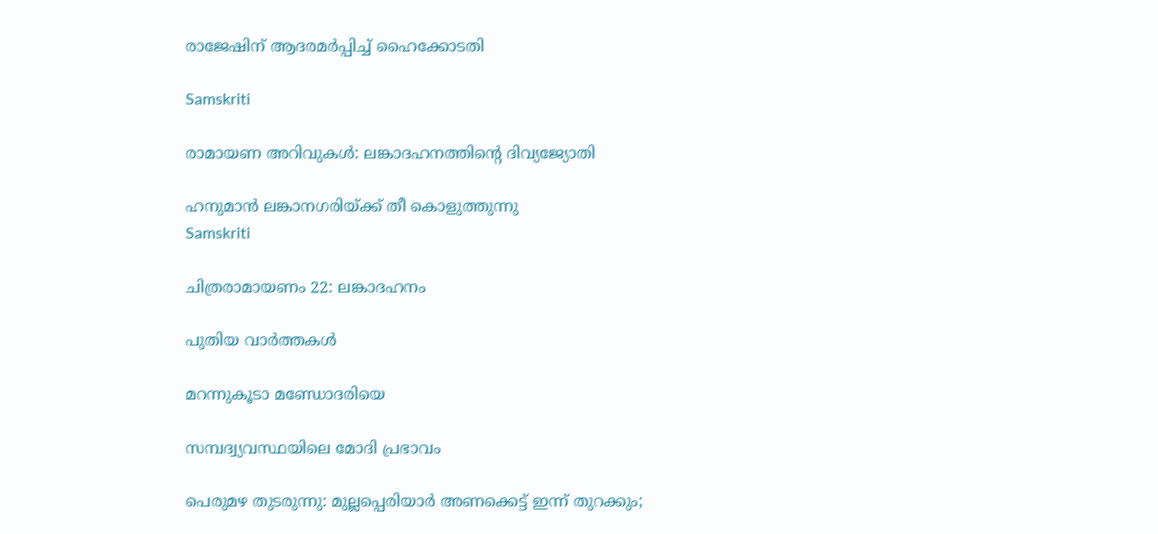രാജേഷിന് ആദരമർപ്പിച്ച് ഹൈക്കോടതി

Samskriti

രാമായണ അറിവുകള്‍: ലങ്കാദഹനത്തിന്റെ ദിവ്യജ്യോതി

ഹനുമാന്‍ ലങ്കാനഗരിയ്ക്ക് തീ കൊളുത്തുന്നു
Samskriti

ചിത്രരാമായണം 22: ലങ്കാദഹനം

പുതിയ വാര്‍ത്തകള്‍

മറന്നുകൂടാ മണ്ഡോദരിയെ

സമ്പദ്വ്യവസ്ഥയിലെ മോദി പ്രഭാവം

പെരുമഴ തുടരുന്നു: മുല്ലപ്പെരിയാർ അണക്കെട്ട് ഇന്ന് തുറക്കും;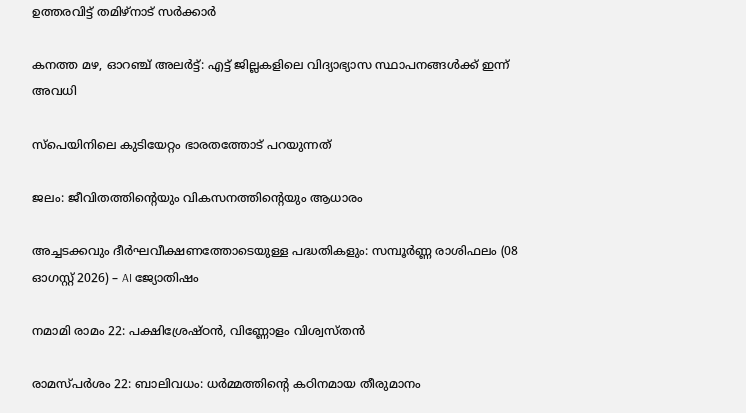ഉത്തരവിട്ട് തമിഴ്നാട് സർക്കാർ

കനത്ത മഴ, ഓറഞ്ച് അലർട്ട്: എട്ട് ജില്ലകളിലെ വിദ്യാഭ്യാസ സ്ഥാപനങ്ങൾക്ക് ഇന്ന് അവധി

സ്‌പെയിനിലെ കുടിയേറ്റം ഭാരതത്തോട് പറയുന്നത്

ജലം: ജീവിതത്തിന്റെയും വികസനത്തിന്റെയും ആധാരം

അച്ചടക്കവും ദീർഘവീക്ഷണത്തോടെയുള്ള പദ്ധതികളും: സമ്പൂർണ്ണ രാശിഫലം (08 ഓഗസ്റ്റ് 2026) – AI ജ്യോതിഷം

നമാമി രാമം 22: പക്ഷിശ്രേഷ്ഠന്‍, വിണ്ണോളം വിശ്വസ്തന്‍

രാമസ്പര്‍ശം 22: ബാലിവധം: ധര്‍മ്മത്തിന്റെ കഠിനമായ തീരുമാനം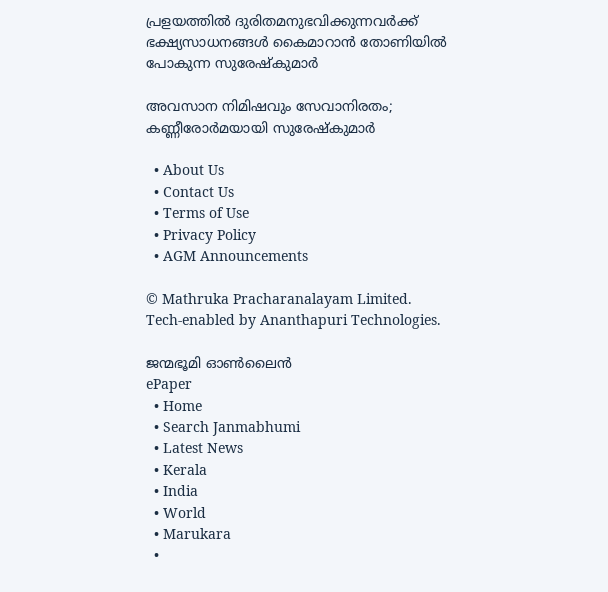പ്രളയത്തില്‍ ദുരിതമനുഭവിക്കുന്നവര്‍ക്ക് ഭക്ഷ്യസാധനങ്ങള്‍ കൈമാറാന്‍ തോണിയില്‍ പോകുന്ന സുരേഷ്‌കുമാര്‍

അവസാന നിമിഷവും സേവാനിരതം; കണ്ണീരോര്‍മയായി സുരേഷ്‌കുമാര്‍

  • About Us
  • Contact Us
  • Terms of Use
  • Privacy Policy
  • AGM Announcements

© Mathruka Pracharanalayam Limited.
Tech-enabled by Ananthapuri Technologies.

ജന്മഭൂമി ഓണ്‍ലൈന്‍
ePaper
  • Home
  • Search Janmabhumi
  • Latest News
  • Kerala
  • India
  • World
  • Marukara
  •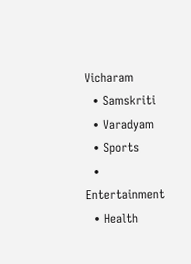Vicharam
  • Samskriti
  • Varadyam
  • Sports
  • Entertainment
  • Health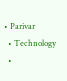• Parivar
  • Technology
  •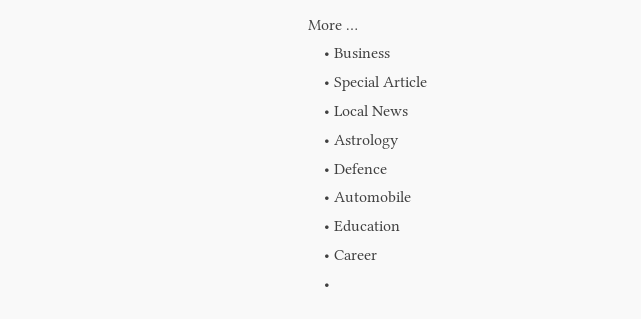More …
    • Business
    • Special Article
    • Local News
    • Astrology
    • Defence
    • Automobile
    • Education
    • Career
    •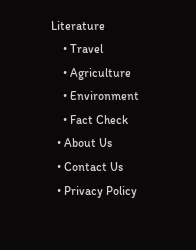Literature
    • Travel
    • Agriculture
    • Environment
    • Fact Check
  • About Us
  • Contact Us
  • Privacy Policy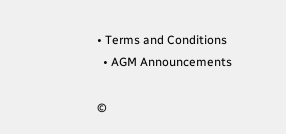• Terms and Conditions
  • AGM Announcements

©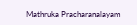Mathruka Pracharanalayam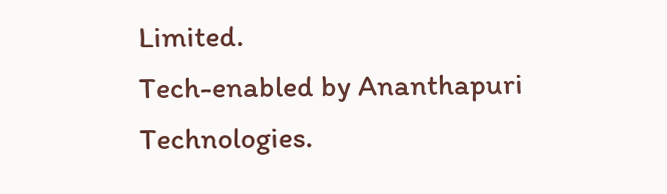Limited.
Tech-enabled by Ananthapuri Technologies.